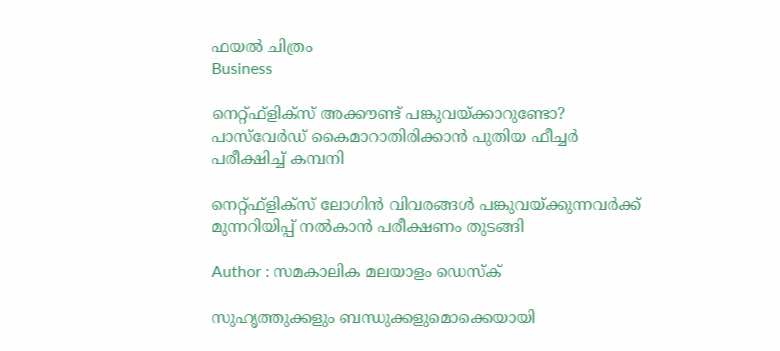ഫയല്‍ ചിത്രം
Business

നെറ്റ്ഫ്ളിക്സ് അക്കൗണ്ട് പങ്കുവയ്ക്കാറുണ്ടോ? പാസ്‌വേര്‍ഡ് കൈമാറാതിരിക്കാന്‍ പുതിയ ഫീച്ചര്‍ പരീക്ഷിച്ച് കമ്പനി

നെറ്റ്ഫ്ളിക്‌സ് ലോഗിന്‍ വിവരങ്ങള്‍ പങ്കുവയ്ക്കുന്നവര്‍ക്ക് മുന്നറിയിപ്പ് നല്‍കാന്‍ പരീക്ഷണം തുടങ്ങി

Author : സമകാലിക മലയാളം ഡെസ്ക്

സുഹൃത്തുക്കളും ബന്ധുക്കളുമൊക്കെയായി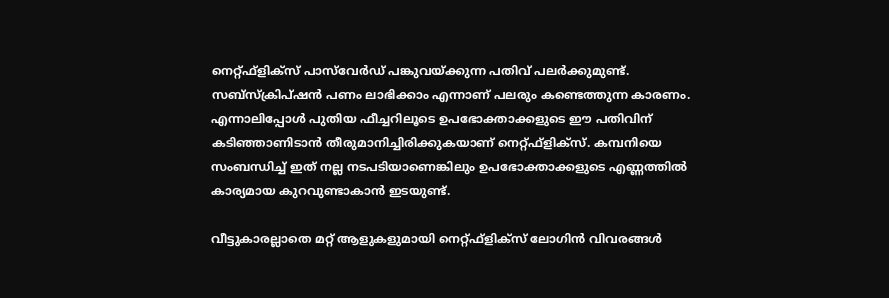നെറ്റ്ഫ്ളിക്‌സ് പാസ്‌വേര്‍ഡ് പങ്കുവയ്ക്കുന്ന പതിവ് പലര്‍ക്കുമുണ്ട്. സബ്‌സ്‌ക്രിപ്ഷന്‍ പണം ലാഭിക്കാം എന്നാണ് പലരും കണ്ടെത്തുന്ന കാരണം. എന്നാലിപ്പോള്‍ പുതിയ ഫീച്ചറിലൂടെ ഉപഭോക്താക്കളുടെ ഈ പതിവിന് കടിഞ്ഞാണിടാന്‍ തീരുമാനിച്ചിരിക്കുകയാണ് നെറ്റ്ഫ്ളിക്‌സ്. കമ്പനിയെ സംബന്ധിച്ച് ഇത് നല്ല നടപടിയാണെങ്കിലും ഉപഭോക്താക്കളുടെ എണ്ണത്തില്‍ കാര്യമായ കുറവുണ്ടാകാന്‍ ഇടയുണ്ട്.

വീട്ടുകാരല്ലാതെ മറ്റ് ആളുകളുമായി നെറ്റ്ഫ്ളിക്‌സ് ലോഗിന്‍ വിവരങ്ങള്‍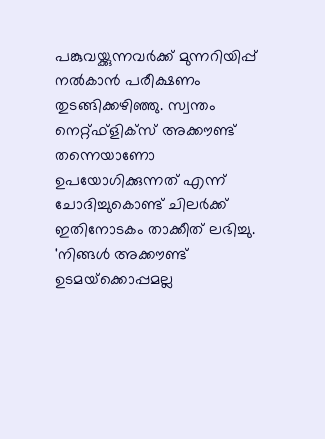പങ്കുവയ്ക്കുന്നവര്‍ക്ക് മുന്നറിയിപ്പ് നല്‍കാന്‍ പരീക്ഷണം തുടങ്ങിക്കഴിഞ്ഞു. സ്വന്തം നെറ്റ്ഫ്ളിക്‌സ് അക്കൗണ്ട് തന്നെയാണോ ഉപയോഗിക്കുന്നത് എന്ന് ചോദിച്ചുകൊണ്ട് ചിലര്‍ക്ക് ഇതിനോടകം താക്കീത് ലഭിച്ചു. 'നിങ്ങള്‍ അക്കൗണ്ട് ഉടമയ്‌ക്കൊപ്പമല്ല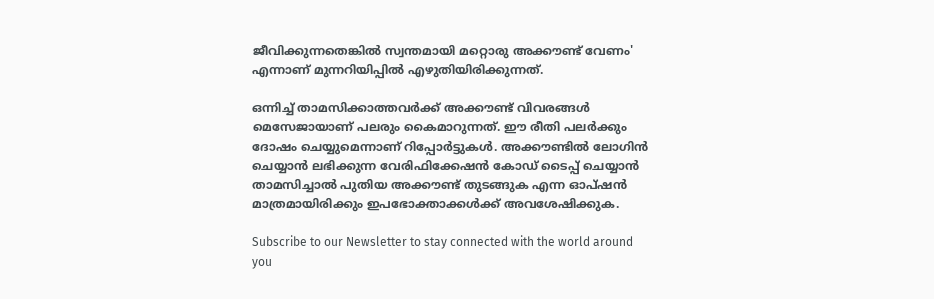ജീവിക്കുന്നതെങ്കില്‍ സ്വന്തമായി മറ്റൊരു അക്കൗണ്ട് വേണം' എന്നാണ് മുന്നറിയിപ്പില്‍ എഴുതിയിരിക്കുന്നത്.

ഒന്നിച്ച് താമസിക്കാത്തവര്‍ക്ക് അക്കൗണ്ട് വിവരങ്ങള്‍ മെസേജായാണ് പലരും കൈമാറുന്നത്. ഈ രീതി പലര്‍ക്കും ദോഷം ചെയ്യുമെന്നാണ് റിപ്പോര്‍ട്ടുകള്‍. അക്കൗണ്ടില്‍ ലോഗിന്‍ ചെയ്യാന്‍ ലഭിക്കുന്ന വേരിഫിക്കേഷന്‍ കോഡ് ടൈപ്പ് ചെയ്യാന്‍ താമസിച്ചാല്‍ പുതിയ അക്കൗണ്ട് തുടങ്ങുക എന്ന ഓപ്ഷന്‍ മാത്രമായിരിക്കും ഇപഭോക്താക്കള്‍ക്ക് അവശേഷിക്കുക.

Subscribe to our Newsletter to stay connected with the world around you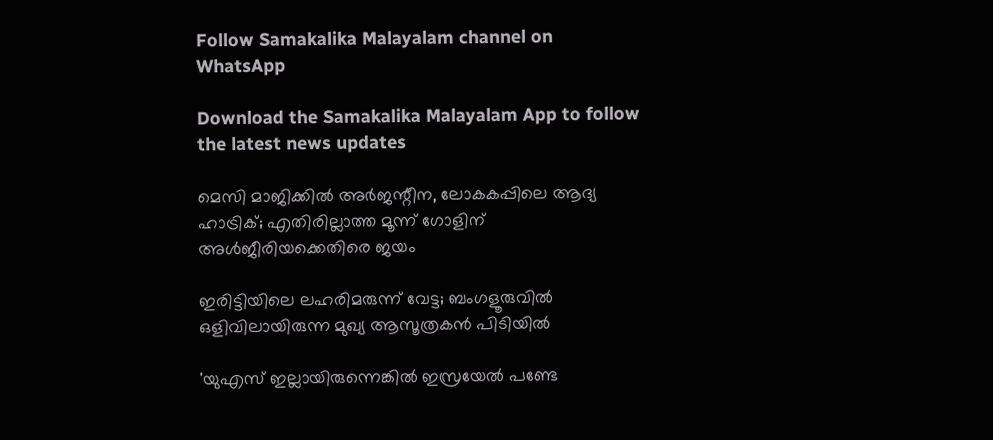Follow Samakalika Malayalam channel on WhatsApp

Download the Samakalika Malayalam App to follow the latest news updates

മെസി മാജിക്കില്‍ അര്‍ജന്റീന, ലോകകപ്പിലെ ആദ്യ ഹാട്രിക്; എതിരില്ലാത്ത മൂന്ന് ഗോളിന് അള്‍ജീരിയക്കെതിരെ ജയം

ഇരിട്ടിയിലെ ലഹരിമരുന്ന് വേട്ട; ബംഗളൂരുവിൽ ഒളിവിലായിരുന്ന മുഖ്യ ആസൂത്രകൻ പിടിയിൽ

'യുഎസ് ഇല്ലായിരുന്നെങ്കില്‍ ഇസ്രയേല്‍ പണ്ടേ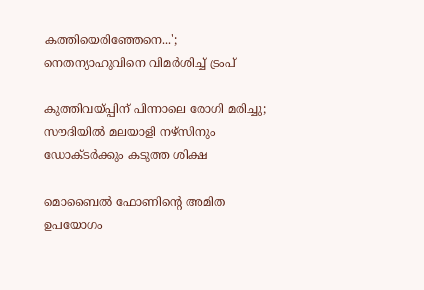കത്തിയെരിഞ്ഞേനെ...'; നെതന്യാഹുവിനെ വിമര്‍ശിച്ച് ട്രംപ്

കുത്തിവയ്പ്പിന് പിന്നാലെ രോഗി മരിച്ചു; സൗദിയില്‍ മലയാളി നഴ്‌സിനും ഡോക്ടര്‍ക്കും കടുത്ത ശിക്ഷ

മൊബൈല്‍ ഫോണിന്റെ അമിത ഉപയോഗം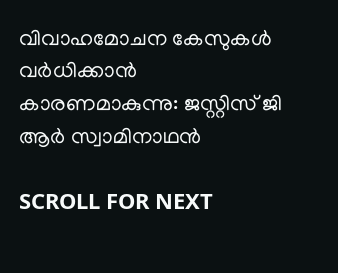വിവാഹമോചന കേസുകള്‍ വര്‍ധിക്കാന്‍ കാരണമാകുന്നു: ജസ്റ്റിസ് ജി ആര്‍ സ്വാമിനാഥന്‍

SCROLL FOR NEXT